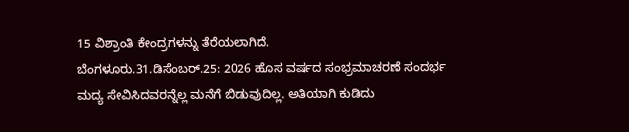15 ವಿಶ್ರಾಂತಿ ಕೇಂದ್ರಗಳನ್ನು ತೆರೆಯಲಾಗಿದೆ.
ಬೆಂಗಳೂರು.31.ಡಿಸೆಂಬರ್.25: 2026 ಹೊಸ ವರ್ಷದ ಸಂಭ್ರಮಾಚರಣೆ ಸಂದರ್ಭ ಮದ್ಯ ಸೇವಿಸಿದವರನ್ನೆಲ್ಲ ಮನೆಗೆ ಬಿಡುವುದಿಲ್ಲ. ಅತಿಯಾಗಿ ಕುಡಿದು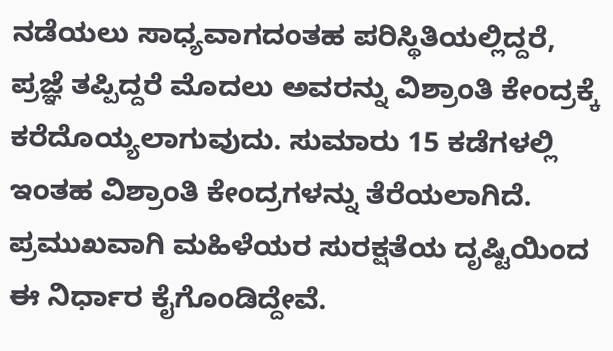ನಡೆಯಲು ಸಾಧ್ಯವಾಗದಂತಹ ಪರಿಸ್ಥಿತಿಯಲ್ಲಿದ್ದರೆ, ಪ್ರಜ್ಞೆ ತಪ್ಪಿದ್ದರೆ ಮೊದಲು ಅವರನ್ನು ವಿಶ್ರಾಂತಿ ಕೇಂದ್ರಕ್ಕೆ ಕರೆದೊಯ್ಯಲಾಗುವುದು. ಸುಮಾರು 15 ಕಡೆಗಳಲ್ಲಿ ಇಂತಹ ವಿಶ್ರಾಂತಿ ಕೇಂದ್ರಗಳನ್ನು ತೆರೆಯಲಾಗಿದೆ.
ಪ್ರಮುಖವಾಗಿ ಮಹಿಳೆಯರ ಸುರಕ್ಷತೆಯ ದೃಷ್ಟಿಯಿಂದ ಈ ನಿರ್ಧಾರ ಕೈಗೊಂಡಿದ್ದೇವೆ.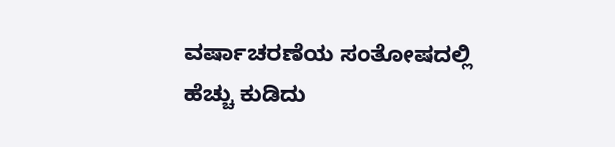ವರ್ಷಾಚರಣೆಯ ಸಂತೋಷದಲ್ಲಿ ಹೆಚ್ಚು ಕುಡಿದು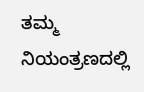ತಮ್ಮ ನಿಯಂತ್ರಣದಲ್ಲಿ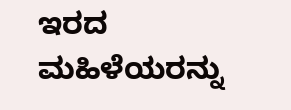ಇರದ ಮಹಿಳೆಯರನ್ನು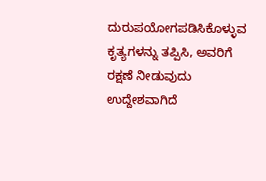ದುರುಪಯೋಗಪಡಿಸಿಕೊಳ್ಳುವ ಕೃತ್ಯಗಳನ್ನು ತಪ್ಪಿಸಿ, ಅವರಿಗೆ ರಕ್ಷಣೆ ನೀಡುವುದು ಉದ್ದೇಶವಾಗಿದೆ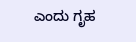ಎಂದು ಗೃಹ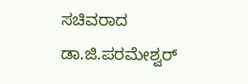ಸಚಿವರಾದ ಡಾ.ಜಿ.ಪರಮೇಶ್ವರ್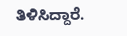ತಿಳಿಸಿದ್ದಾರೆ.